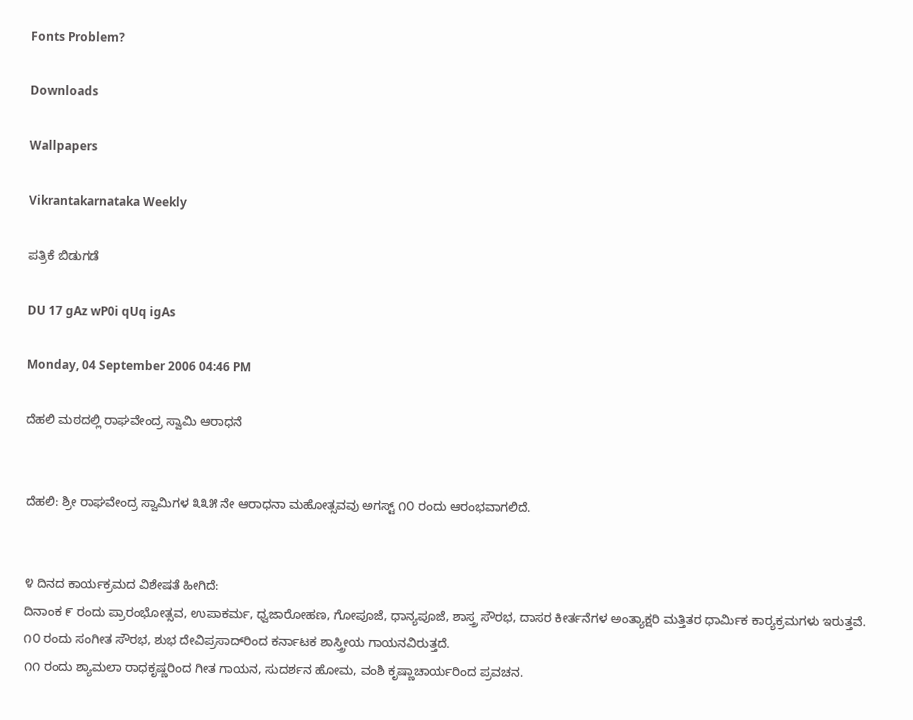Fonts Problem?

Downloads

Wallpapers

Vikrantakarnataka Weekly

ಪತ್ರಿಕೆ ಬಿಡುಗಡೆ

DU 17 gAz wP0i qUq igAs

Monday, 04 September 2006 04:46 PM

ದೆಹಲಿ ಮಠದಲ್ಲಿ ರಾಘವೇಂದ್ರ ಸ್ವಾಮಿ ಆರಾಧನೆ


ದೆಹಲಿ: ಶ್ರೀ ರಾಘವೇಂದ್ರ ಸ್ವಾಮಿಗಳ ೩೩೫ ನೇ ಆರಾಧನಾ ಮಹೋತ್ಸವವು ಅಗಸ್ಟ್ ೧೦ ರಂದು ಆರಂಭವಾಗಲಿದೆ.


೪ ದಿನದ ಕಾರ್ಯಕ್ರಮದ ವಿಶೇಷತೆ ಹೀಗಿದೆ:
ದಿನಾಂಕ ೯ ರಂದು ಪ್ರಾರಂಭೋತ್ಸವ, ಉಪಾಕರ್ಮ, ಧ್ವಜಾರೋಹಣ, ಗೋಪೂಜೆ, ಧಾನ್ಯಪೂಜೆ, ಶಾಸ್ತ್ರ ಸೌರಭ, ದಾಸರ ಕೀರ್ತನೆಗಳ ಅಂತ್ಯಾಕ್ಷರಿ ಮತ್ತಿತರ ಧಾರ್ಮಿಕ ಕಾರ್‍ಯಕ್ರಮಗಳು ಇರುತ್ತವೆ.
೧೦ ರಂದು ಸಂಗೀತ ಸೌರಭ, ಶುಭ ದೇವಿಪ್ರಸಾದ್‌ರಿಂದ ಕರ್ನಾಟಕ ಶಾಸ್ತ್ರೀಯ ಗಾಯನವಿರುತ್ತದೆ.
೧೧ ರಂದು ಶ್ಯಾಮಲಾ ರಾಧಕೃಷ್ಣರಿಂದ ಗೀತ ಗಾಯನ, ಸುದರ್ಶನ ಹೋಮ, ವಂಶಿ ಕೃಷ್ಣಾಚಾರ್ಯರಿಂದ ಪ್ರವಚನ.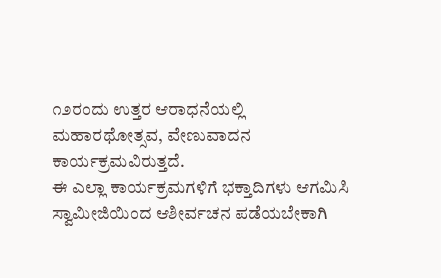೧೨ರಂದು ಉತ್ತರ ಆರಾಧನೆಯಲ್ಲಿ ಮಹಾರಥೋತ್ಸವ, ವೇಣುವಾದನ ಕಾರ್ಯಕ್ರಮವಿರುತ್ತದೆ.
ಈ ಎಲ್ಲಾ ಕಾರ್ಯಕ್ರಮಗಳಿಗೆ ಭಕ್ತಾದಿಗಳು ಆಗಮಿಸಿ ಸ್ವಾಮೀಜಿಯಿಂದ ಆಶೀರ್ವಚನ ಪಡೆಯಬೇಕಾಗಿ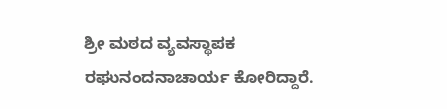ಶ್ರೀ ಮಠದ ವ್ಯವಸ್ಥಾಪಕ ರಘುನಂದನಾಚಾರ್ಯ ಕೋರಿದ್ದಾರೆ.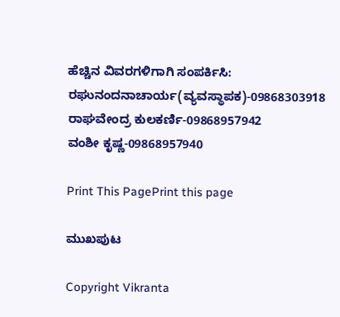ಹೆಚ್ಚಿನ ವಿವರಗಳಿಗಾಗಿ ಸಂಪರ್ಕಿಸಿ:
ರಘುನಂದನಾಚಾರ್ಯ(ವ್ಯವಸ್ಥಾಪಕ)-09868303918
ರಾಘವೇಂದ್ರ ಕುಲಕರ್ಣಿ-09868957942
ವಂಶೀ ಕೃಷ್ಣ-09868957940

Print This PagePrint this page

ಮುಖಪುಟ

Copyright Vikranta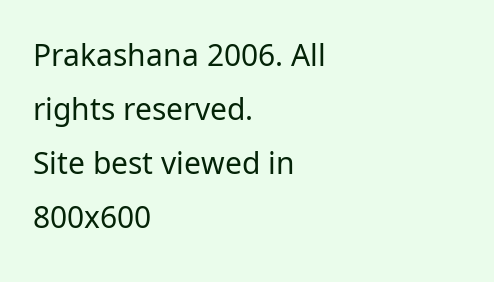Prakashana 2006. All rights reserved.
Site best viewed in 800x600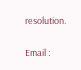resolution.

Email :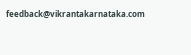feedback@vikrantakarnataka.com